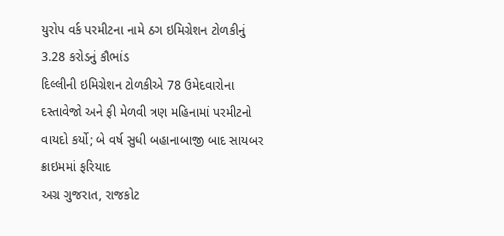યુરોપ વર્ક પરમીટના નામે ઠગ ઇમિગ્રેશન ટોળકીનું 3.28 કરોડનું કૌભાંડ
દિલ્લીની ઇમિગ્રેશન ટોળકીએ 78 ઉમેદવારોના દસ્તાવેજો અને ફી મેળવી ત્રણ મહિનામાં પરમીટનો વાયદો કર્યો; બે વર્ષ સુધી બહાનાબાજી બાદ સાયબર ક્રાઇમમાં ફરિયાદ
અગ્ર ગુજરાત, રાજકોટ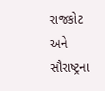રાજકોટ અને સૌરાષ્ટ્રના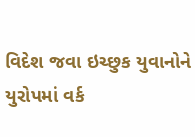વિદેશ જવા ઇચ્છુક યુવાનોને યુરોપમાં વર્ક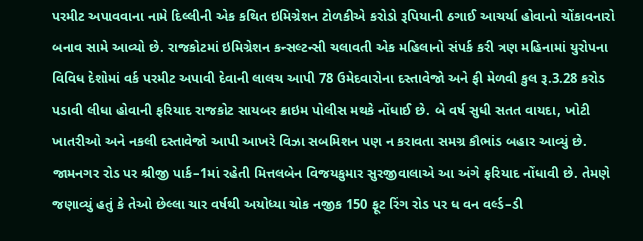પરમીટ અપાવવાના નામે દિલ્લીની એક કથિત ઇમિગ્રેશન ટોળકીએ કરોડો રૂપિયાની ઠગાઈ આચર્યા હોવાનો ચોંકાવનારો બનાવ સામે આવ્યો છે. રાજકોટમાં ઇમિગ્રેશન કન્સલ્ટન્સી ચલાવતી એક મહિલાનો સંપર્ક કરી ત્રણ મહિનામાં યુરોપના વિવિધ દેશોમાં વર્ક પરમીટ અપાવી દેવાની લાલચ આપી 78 ઉમેદવારોના દસ્તાવેજો અને ફી મેળવી કુલ રૂ.3.28 કરોડ પડાવી લીધા હોવાની ફરિયાદ રાજકોટ સાયબર ક્રાઇમ પોલીસ મથકે નોંધાઈ છે. બે વર્ષ સુધી સતત વાયદા, ખોટી ખાતરીઓ અને નકલી દસ્તાવેજો આપી આખરે વિઝા સબમિશન પણ ન કરાવતા સમગ્ર કૌભાંડ બહાર આવ્યું છે.
જામનગર રોડ પર શ્રીજી પાર્ક–1માં રહેતી મિત્તલબેન વિજયકુમાર સુરજીવાલાએ આ અંગે ફરિયાદ નોંધાવી છે. તેમણે જણાવ્યું હતું કે તેઓ છેલ્લા ચાર વર્ષથી અયોધ્યા ચોક નજીક 150 ફૂટ રિંગ રોડ પર ધ વન વર્લ્ડ–ડી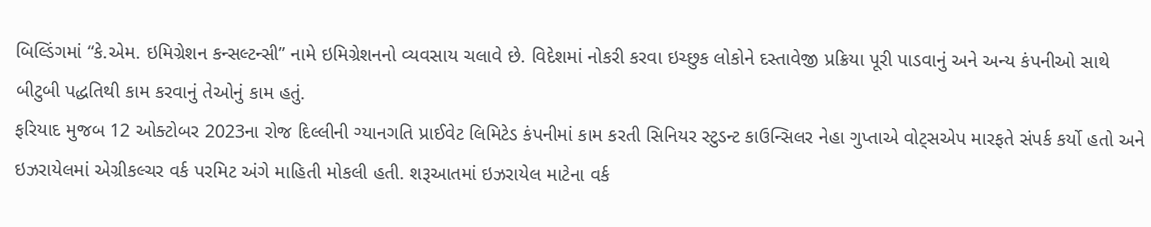બિલ્ડિંગમાં “કે.એમ. ઇમિગ્રેશન કન્સલ્ટન્સી” નામે ઇમિગ્રેશનનો વ્યવસાય ચલાવે છે. વિદેશમાં નોકરી કરવા ઇચ્છુક લોકોને દસ્તાવેજી પ્રક્રિયા પૂરી પાડવાનું અને અન્ય કંપનીઓ સાથે બીટુબી પદ્ધતિથી કામ કરવાનું તેઓનું કામ હતું.
ફરિયાદ મુજબ 12 ઓક્ટોબર 2023ના રોજ દિલ્લીની ગ્યાનગતિ પ્રાઈવેટ લિમિટેડ કંપનીમાં કામ કરતી સિનિયર સ્ટુડન્ટ કાઉન્સિલર નેહા ગુપ્તાએ વોટ્સએપ મારફતે સંપર્ક કર્યો હતો અને ઇઝરાયેલમાં એગ્રીકલ્ચર વર્ક પરમિટ અંગે માહિતી મોકલી હતી. શરૂઆતમાં ઇઝરાયેલ માટેના વર્ક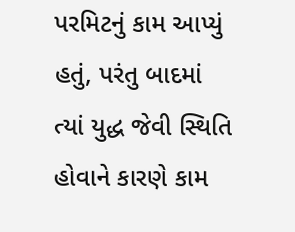પરમિટનું કામ આપ્યું હતું, પરંતુ બાદમાં ત્યાં યુદ્ધ જેવી સ્થિતિ હોવાને કારણે કામ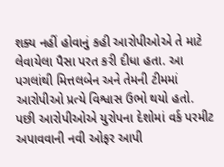શક્ય નહીં હોવાનું કહી આરોપીઓએ તે માટે લેવાયેલા પૈસા પરત કરી દીધા હતા. આ પગલાંથી મિત્તલબેન અને તેમની ટીમમાં આરોપીઓ પ્રત્યે વિશ્વાસ ઉભો થયો હતો.
પછી આરોપીઓએ યુરોપના દેશોમાં વર્ક પરમીટ અપાવવાની નવી ઓફર આપી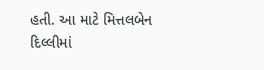હતી. આ માટે મિત્તલબેન દિલ્લીમાં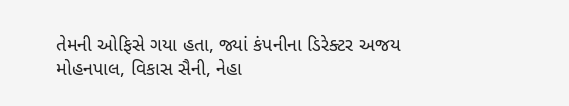તેમની ઓફિસે ગયા હતા, જ્યાં કંપનીના ડિરેક્ટર અજય મોહનપાલ, વિકાસ સૈની, નેહા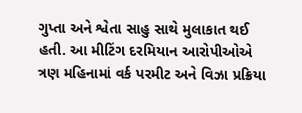ગુપ્તા અને શ્વેતા સાહુ સાથે મુલાકાત થઈ હતી. આ મીટિંગ દરમિયાન આરોપીઓએ ત્રણ મહિનામાં વર્ક પરમીટ અને વિઝા પ્રક્રિયા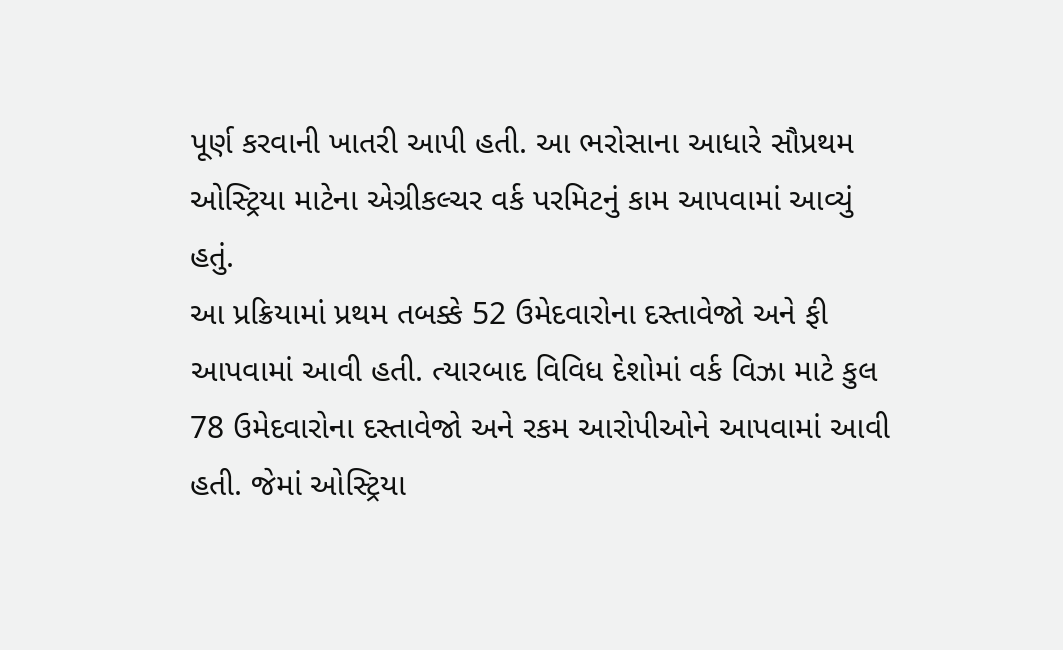પૂર્ણ કરવાની ખાતરી આપી હતી. આ ભરોસાના આધારે સૌપ્રથમ ઓસ્ટ્રિયા માટેના એગ્રીકલ્ચર વર્ક પરમિટનું કામ આપવામાં આવ્યું હતું.
આ પ્રક્રિયામાં પ્રથમ તબક્કે 52 ઉમેદવારોના દસ્તાવેજો અને ફી આપવામાં આવી હતી. ત્યારબાદ વિવિધ દેશોમાં વર્ક વિઝા માટે કુલ 78 ઉમેદવારોના દસ્તાવેજો અને રકમ આરોપીઓને આપવામાં આવી હતી. જેમાં ઓસ્ટ્રિયા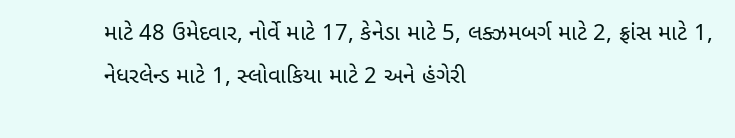માટે 48 ઉમેદવાર, નોર્વે માટે 17, કેનેડા માટે 5, લક્ઝમબર્ગ માટે 2, ફ્રાંસ માટે 1, નેધરલેન્ડ માટે 1, સ્લોવાકિયા માટે 2 અને હંગેરી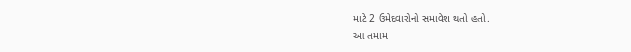માટે 2 ઉમેદવારોનો સમાવેશ થતો હતો.
આ તમામ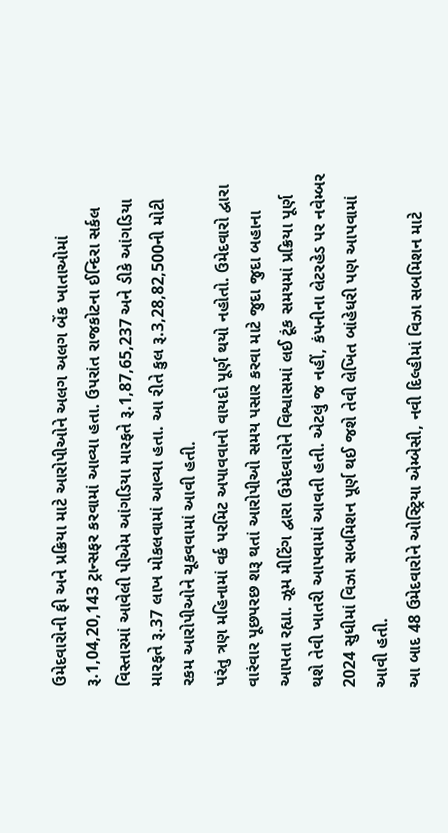ઉમેદવારોની ફી અને પ્રક્રિયા માટે આરોપીઓને અલગ અલગ બેંક ખાતાઓમાં રૂ.1,04,20,143 ટ્રાન્સફર કરવામાં આવ્યા હતા. ઉપરાંત રાજકોટના ઈન્દિરા સર્કલ વિસ્તારમાં આવેલી પીએમ આંગડિયા મારફતે રૂ.1,87,65,237 અને ડીકે આંગડિયા મારફતે રૂ.37 લાખ મોકલવામાં આવ્યા હતા. આ રીતે કુલ રૂ.3,28,82,500ની મોટી રકમ આરોપીઓને ચૂકવવામાં આવી હતી.
પરંતુ ત્રણ મહિનામાં વર્ક પરમિટ અપાવવાનો વાયદો પૂર્ણ થયો નહોતો. ઉમેદવારો દ્વારા વારંવાર પૂછપરછ શરૂ થતાં આરોપીઓ સમય પસાર કરવા માટે જુદા જુદા બહાના આપતા રહ્યા. ઝૂમ મીટિંગ દ્વારા ઉમેદવારોને વિશ્વાસમાં લઈ ટૂંક સમયમાં પ્રક્રિયા પૂર્ણ થશે તેવી ખાતરી આપવામાં આવતી હતી. એટલું જ નહીં, કંપનીના લેટરહેડ પર નવેમ્બર 2024 સુધીમાં વિઝા સબમિશન પૂર્ણ થઈ જશે તેવી લેખિત બાંહેધરી પણ આપવામાં આવી હતી.
આ બાદ 48 ઉમેદવારોને ઓસ્ટ્રિયા એમ્બેસી, નવી દિલ્હીમાં વિઝા સબમિશન માટે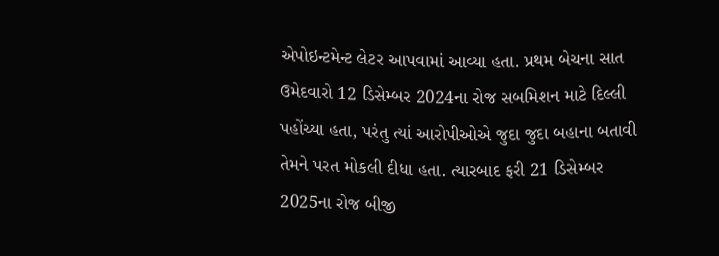એપોઇન્ટમેન્ટ લેટર આપવામાં આવ્યા હતા. પ્રથમ બેચના સાત ઉમેદવારો 12 ડિસેમ્બર 2024ના રોજ સબમિશન માટે દિલ્લી પહોંચ્યા હતા, પરંતુ ત્યાં આરોપીઓએ જુદા જુદા બહાના બતાવી તેમને પરત મોકલી દીધા હતા. ત્યારબાદ ફરી 21 ડિસેમ્બર 2025ના રોજ બીજી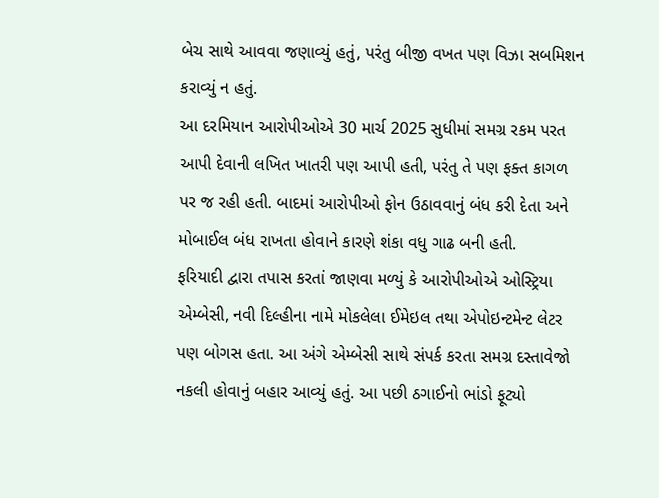બેચ સાથે આવવા જણાવ્યું હતું, પરંતુ બીજી વખત પણ વિઝા સબમિશન કરાવ્યું ન હતું.
આ દરમિયાન આરોપીઓએ 30 માર્ચ 2025 સુધીમાં સમગ્ર રકમ પરત આપી દેવાની લખિત ખાતરી પણ આપી હતી, પરંતુ તે પણ ફક્ત કાગળ પર જ રહી હતી. બાદમાં આરોપીઓ ફોન ઉઠાવવાનું બંધ કરી દેતા અને મોબાઈલ બંધ રાખતા હોવાને કારણે શંકા વધુ ગાઢ બની હતી.
ફરિયાદી દ્વારા તપાસ કરતાં જાણવા મળ્યું કે આરોપીઓએ ઓસ્ટ્રિયા એમ્બેસી, નવી દિલ્હીના નામે મોકલેલા ઈમેઇલ તથા એપોઇન્ટમેન્ટ લેટર પણ બોગસ હતા. આ અંગે એમ્બેસી સાથે સંપર્ક કરતા સમગ્ર દસ્તાવેજો નકલી હોવાનું બહાર આવ્યું હતું. આ પછી ઠગાઈનો ભાંડો ફૂટ્યો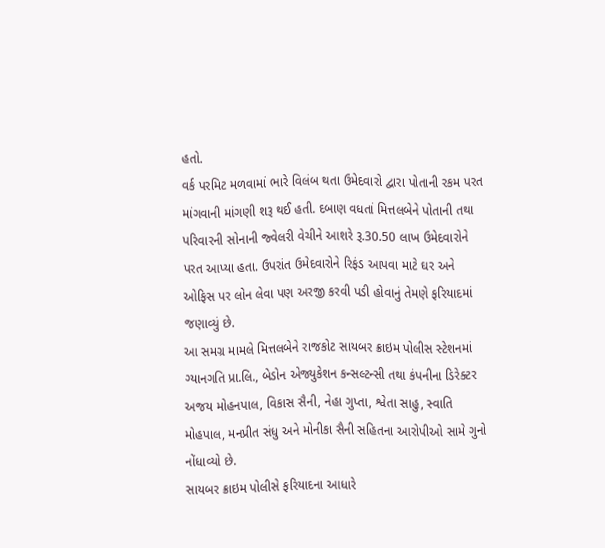હતો.
વર્ક પરમિટ મળવામાં ભારે વિલંબ થતા ઉમેદવારો દ્વારા પોતાની રકમ પરત માંગવાની માંગણી શરૂ થઈ હતી. દબાણ વધતાં મિત્તલબેને પોતાની તથા પરિવારની સોનાની જ્વેલરી વેચીને આશરે રૂ.30.50 લાખ ઉમેદવારોને પરત આપ્યા હતા. ઉપરાંત ઉમેદવારોને રિફંડ આપવા માટે ઘર અને ઓફિસ પર લોન લેવા પણ અરજી કરવી પડી હોવાનું તેમણે ફરિયાદમાં જણાવ્યું છે.
આ સમગ્ર મામલે મિત્તલબેને રાજકોટ સાયબર ક્રાઇમ પોલીસ સ્ટેશનમાં ગ્યાનગતિ પ્રા.લિ., બેડોન એજ્યુકેશન કન્સલ્ટન્સી તથા કંપનીના ડિરેક્ટર અજય મોહનપાલ, વિકાસ સૈની, નેહા ગુપ્તા, શ્વેતા સાહુ, સ્વાતિ મોહપાલ, મનપ્રીત સંધુ અને મોનીકા સૈની સહિતના આરોપીઓ સામે ગુનો નોંધાવ્યો છે.
સાયબર ક્રાઇમ પોલીસે ફરિયાદના આધારે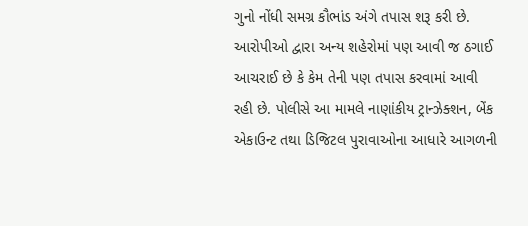ગુનો નોંધી સમગ્ર કૌભાંડ અંગે તપાસ શરૂ કરી છે. આરોપીઓ દ્વારા અન્ય શહેરોમાં પણ આવી જ ઠગાઈ આચરાઈ છે કે કેમ તેની પણ તપાસ કરવામાં આવી રહી છે. પોલીસે આ મામલે નાણાંકીય ટ્રાન્ઝેક્શન, બેંક એકાઉન્ટ તથા ડિજિટલ પુરાવાઓના આધારે આગળની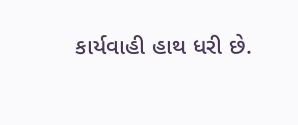કાર્યવાહી હાથ ધરી છે.